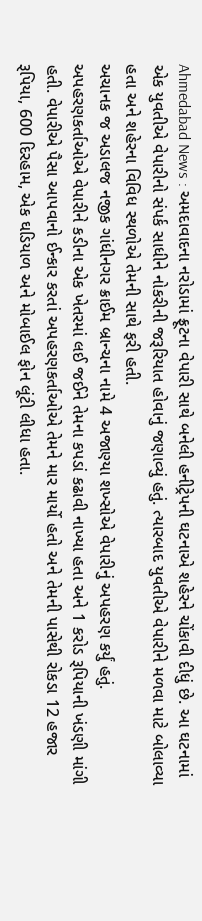Ahmedabad News : અમદાવાદના નરોડામાં ફ્રૂટના વેપારી સાથે બનેલી હનીટ્રેપની ઘટનાએ શહેરને ચોંકાવી દીધું છે. આ ઘટનામાં એક યુવતીએ વેપારીનો સંપર્ક સાધીને નોકરીની જરૂરિયાત હોવાનું જણાવ્યું હતું. ત્યારબાદ યુવતીએ વેપારીને મળવા માટે બોલાવ્યા હતા અને શહેરના વિવિધ સ્થળોએ તેમની સાથે ફરી હતી.
અચાનક જ અડાલજ નજીક ગાંધીનગર ક્રાઈમ બ્રાન્ચના નામે 4 અજાણ્યા શખ્સોએ વેપારીનું અપહરણ કર્યું હતું. અપહરણકર્તાઓએ વેપારીને કડીના એક ખેતરમાં લઈ જઈને તેમના કપડાં કઢાવી નાખ્યા હતા અને 1 કરોડ રૂપિયાની ખંડણી માંગી હતી. વેપારીએ પૈસા આપવાનો ઈન્કાર કરતાં અપહરણકર્તાઓએ તેમને માર માર્યો હતો અને તેમની પાસેથી રોકડા 12 હજાર રૂપિયા, 600 દિરહામ, એક ઘડિયાળ અને મોબાઈલ ફોન લૂંટી લીધા હતા.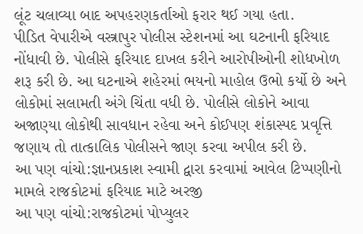લૂંટ ચલાવ્યા બાદ અપહરણકર્તાઓ ફરાર થઈ ગયા હતા.
પીડિત વેપારીએ વસ્ત્રાપુર પોલીસ સ્ટેશનમાં આ ઘટનાની ફરિયાદ નોંધાવી છે. પોલીસે ફરિયાદ દાખલ કરીને આરોપીઓની શોધખોળ શરૂ કરી છે. આ ઘટનાએ શહેરમાં ભયનો માહોલ ઉભો કર્યો છે અને લોકોમાં સલામતી અંગે ચિંતા વધી છે. પોલીસે લોકોને આવા અજાણ્યા લોકોથી સાવધાન રહેવા અને કોઈપણ શંકાસ્પદ પ્રવૃત્તિ જણાય તો તાત્કાલિક પોલીસને જાણ કરવા અપીલ કરી છે.
આ પણ વાંચો:જ્ઞાનપ્રકાશ સ્વામી દ્વારા કરવામાં આવેલ ટિપ્પણીનો મામલે રાજકોટમાં ફરિયાદ માટે અરજી
આ પણ વાંચો:રાજકોટમાં પોપ્યુલર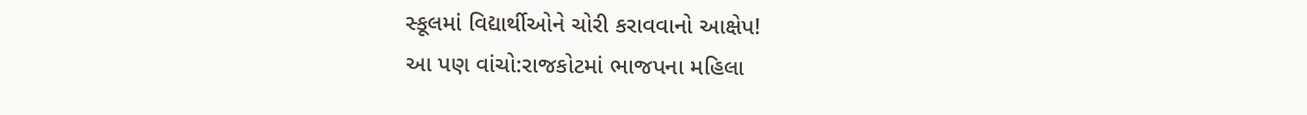સ્કૂલમાં વિદ્યાર્થીઓને ચોરી કરાવવાનો આક્ષેપ!
આ પણ વાંચો:રાજકોટમાં ભાજપના મહિલા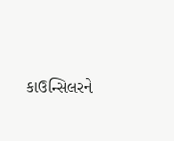કાઉન્સિલરને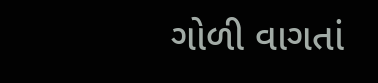ગોળી વાગતાં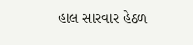હાલ સારવાર હેઠળ